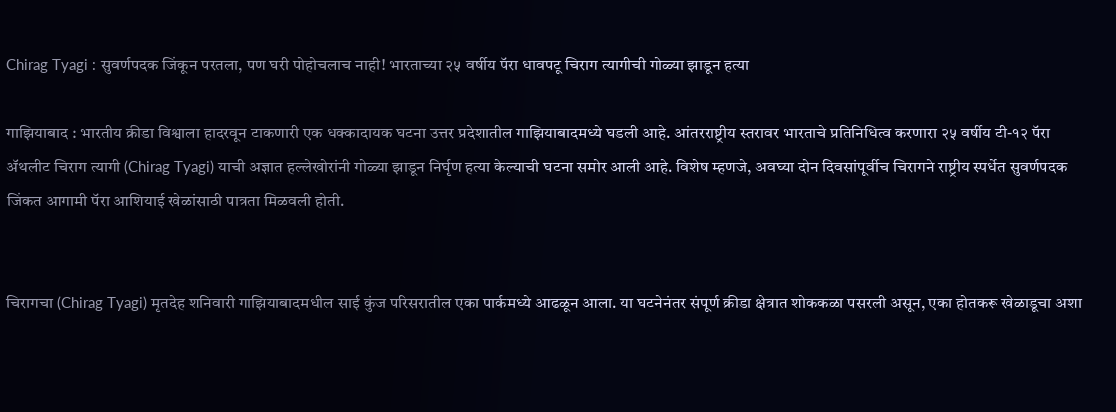Chirag Tyagi : सुवर्णपदक जिंकून परतला, पण घरी पोहोचलाच नाही! भारताच्या २५ वर्षीय पॅरा धावपटू चिराग त्यागीची गोळ्या झाडून हत्या

गाझियाबाद : भारतीय क्रीडा विश्वाला हादरवून टाकणारी एक धक्कादायक घटना उत्तर प्रदेशातील गाझियाबादमध्ये घडली आहे. आंतरराष्ट्रीय स्तरावर भारताचे प्रतिनिधित्व करणारा २५ वर्षीय टी-१२ पॅरा ॲथलीट चिराग त्यागी (Chirag Tyagi) याची अज्ञात हल्लेखोरांनी गोळ्या झाडून निर्घृण हत्या केल्याची घटना समोर आली आहे. विशेष म्हणजे, अवघ्या दोन दिवसांपूर्वीच चिरागने राष्ट्रीय स्पर्धेत सुवर्णपदक जिंकत आगामी पॅरा आशियाई खेळांसाठी पात्रता मिळवली होती.


चिरागचा (Chirag Tyagi) मृतदेह शनिवारी गाझियाबादमधील साई कुंज परिसरातील एका पार्कमध्ये आढळून आला. या घटनेनंतर संपूर्ण क्रीडा क्षेत्रात शोककळा पसरली असून, एका होतकरू खेळाडूचा अशा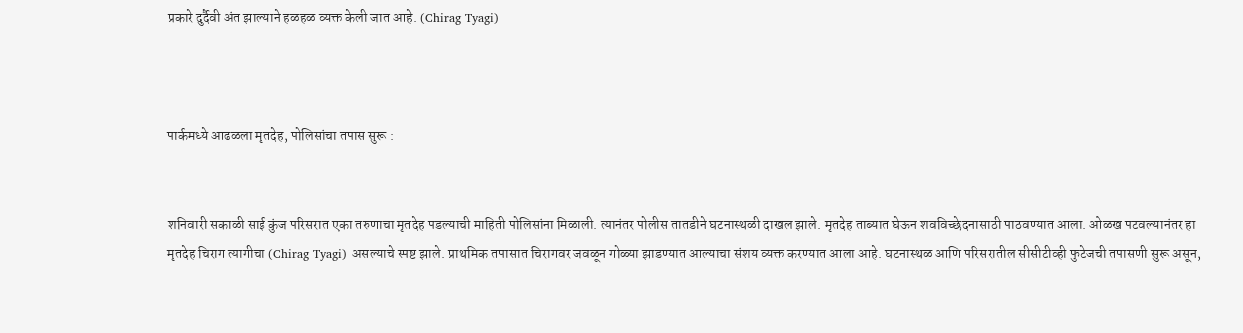प्रकारे दुर्दैवी अंत झाल्याने हळहळ व्यक्त केली जात आहे. (Chirag Tyagi)



पार्कमध्ये आढळला मृतदेह, पोलिसांचा तपास सुरू :


शनिवारी सकाळी साई कुंज परिसरात एका तरुणाचा मृतदेह पडल्याची माहिती पोलिसांना मिळाली. त्यानंतर पोलीस तातडीने घटनास्थळी दाखल झाले. मृतदेह ताब्यात घेऊन शवविच्छेदनासाठी पाठवण्यात आला. ओळख पटवल्यानंतर हा मृतदेह चिराग त्यागीचा (Chirag Tyagi) असल्याचे स्पष्ट झाले. प्राथमिक तपासात चिरागवर जवळून गोळ्या झाडण्यात आल्याचा संशय व्यक्त करण्यात आला आहे. घटनास्थळ आणि परिसरातील सीसीटीव्ही फुटेजची तपासणी सुरू असून,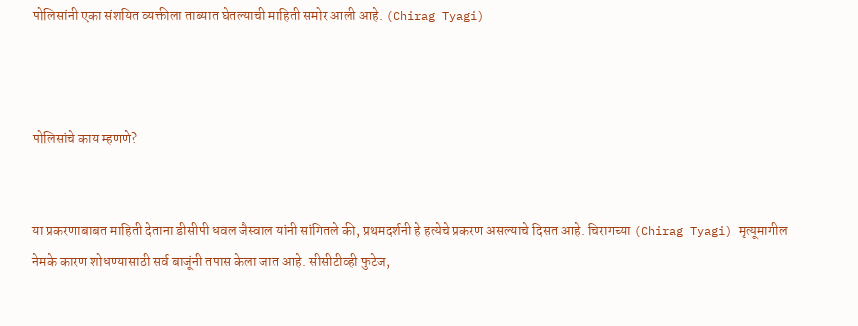पोलिसांनी एका संशयित व्यक्तीला ताब्यात घेतल्याची माहिती समोर आली आहे. (Chirag Tyagi)



पोलिसांचे काय म्हणणे?


या प्रकरणाबाबत माहिती देताना डीसीपी धवल जैस्वाल यांनी सांगितले की, प्रथमदर्शनी हे हत्येचे प्रकरण असल्याचे दिसत आहे. चिरागच्या (Chirag Tyagi) मृत्यूमागील नेमके कारण शोधण्यासाठी सर्व बाजूंनी तपास केला जात आहे. सीसीटीव्ही फुटेज,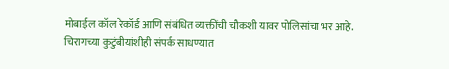मोबाईल कॉल रेकॉर्ड आणि संबंधित व्यक्तींची चौकशी यावर पोलिसांचा भर आहे.
चिरागच्या कुटुंबीयांशीही संपर्क साधण्यात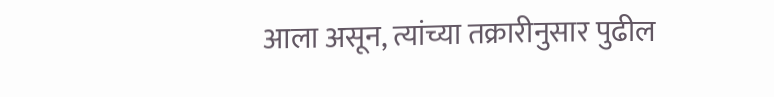आला असून, त्यांच्या तक्रारीनुसार पुढील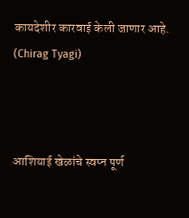कायदेशीर कारवाई केली जाणार आहे. (Chirag Tyagi)



आशियाई खेळांचे स्वप्न पूर्ण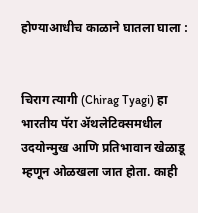होण्याआधीच काळाने घातला घाला :


चिराग त्यागी (Chirag Tyagi) हा भारतीय पॅरा ॲथलेटिक्समधील उदयोन्मुख आणि प्रतिभावान खेळाडू म्हणून ओळखला जात होता. काही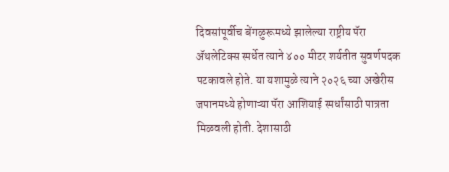दिवसांपूर्वीच बेंगळुरूमध्ये झालेल्या राष्ट्रीय पॅरा ॲथलेटिक्स स्पर्धेत त्याने ४०० मीटर शर्यतीत सुवर्णपदक पटकावले होते. या यशामुळे त्याने २०२६ च्या अखेरीस जपानमध्ये होणाऱ्या पॅरा आशियाई स्पर्धांसाठी पात्रता मिळवली होती. देशासाठी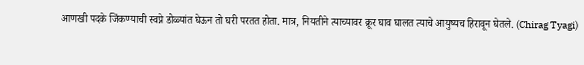आणखी पदके जिंकण्याची स्वप्ने डोळ्यांत घेऊन तो घरी परतत होता. मात्र, नियतीने त्याच्यावर क्रूर घाव घालत त्याचे आयुष्यच हिरावून घेतले. (Chirag Tyagi)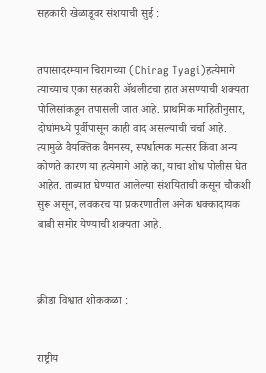सहकारी खेळाडूवर संशयाची सुई :


तपासादरम्यान चिरागच्या (Chirag Tyagi)हत्येमागे त्याच्याच एका सहकारी ॲथलीटचा हात असण्याची शक्यता पोलिसांकडून तपासली जात आहे. प्राथमिक माहितीनुसार, दोघांमध्ये पूर्वीपासून काही वाद असल्याची चर्चा आहे. त्यामुळे वैयक्तिक वैमनस्य, स्पर्धात्मक मत्सर किंवा अन्य कोणते कारण या हत्येमागे आहे का, याचा शोध पोलीस घेत आहेत. ताब्यात घेण्यात आलेल्या संशयिताची कसून चौकशी सुरू असून, लवकरच या प्रकरणातील अनेक धक्कादायक बाबी समोर येण्याची शक्यता आहे.



क्रीडा विश्वात शोककळा :


राष्ट्रीय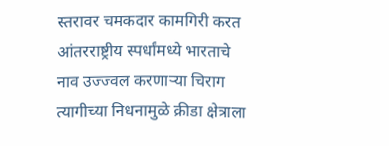स्तरावर चमकदार कामगिरी करत आंतरराष्ट्रीय स्पर्धांमध्ये भारताचे नाव उज्ज्वल करणाऱ्या चिराग त्यागीच्या निधनामुळे क्रीडा क्षेत्राला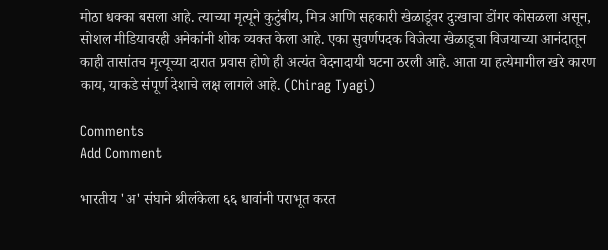मोठा धक्का बसला आहे. त्याच्या मृत्यूने कुटुंबीय, मित्र आणि सहकारी खेळाडूंवर दुःखाचा डोंगर कोसळला असून, सोशल मीडियावरही अनेकांनी शोक व्यक्त केला आहे. एका सुवर्णपदक विजेत्या खेळाडूचा विजयाच्या आनंदातून काही तासांतच मृत्यूच्या दारात प्रवास होणे ही अत्यंत वेदनादायी घटना ठरली आहे. आता या हत्येमागील खरे कारण काय, याकडे संपूर्ण देशाचे लक्ष लागले आहे. (Chirag Tyagi)

Comments
Add Comment

भारतीय 'अ' संघाने श्रीलंकेला ६६ धावांनी पराभूत करत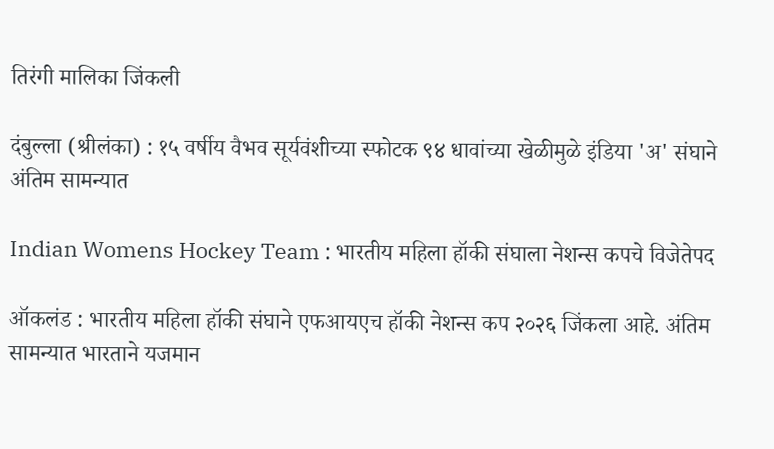तिरंगी मालिका जिंकली

दंबुल्ला (श्रीलंका) : १५ वर्षीय वैभव सूर्यवंशीच्या स्फोटक ९४ धावांच्या खेळीमुळे इंडिया 'अ' संघाने अंतिम सामन्यात

Indian Womens Hockey Team : भारतीय महिला हॉकी संघाला नेशन्स कपचे विजेतेपद

ऑकलंड : भारतीय महिला हॉकी संघाने एफआयएच हॉकी नेशन्स कप २०२६ जिंकला आहे. अंतिम सामन्यात भारताने यजमान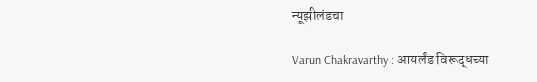न्यूझीलंडचा

Varun Chakravarthy : आयर्लंड विरूद्धच्या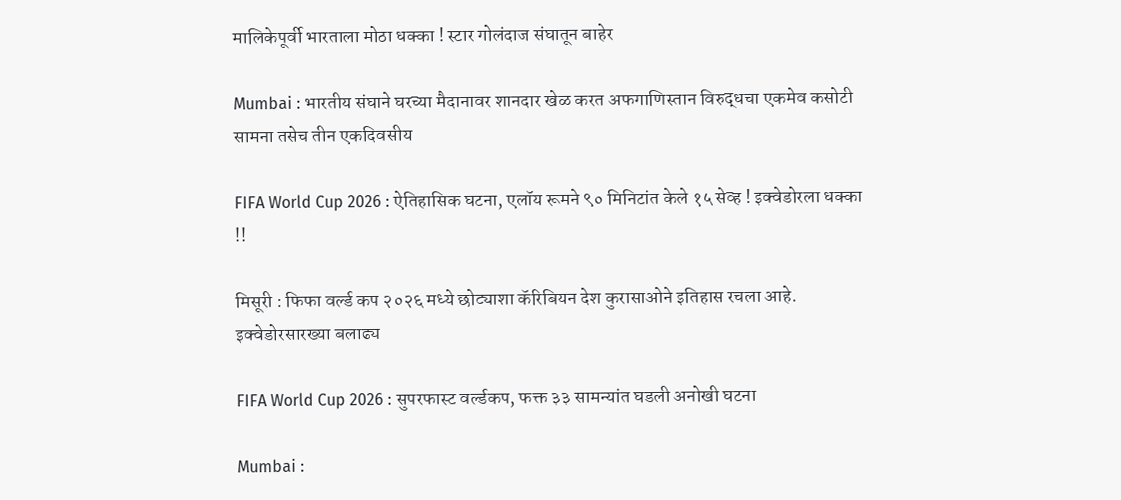मालिकेपूर्वी भारताला मोठा धक्का ! स्टार गोलंदाज संघातून बाहेर

Mumbai : भारतीय संघाने घरच्या मैदानावर शानदार खेळ करत अफगाणिस्तान विरुद्धचा एकमेव कसोटी सामना तसेच तीन एकदिवसीय

FIFA World Cup 2026 : ऐतिहासिक घटना, एलॉय रूमने ९० मिनिटांत केले १५ सेव्ह ! इक्वेडोरला धक्का !!

मिसूरी : फिफा वर्ल्ड कप २०२६ मध्ये छोट्याशा कॅरिबियन देश कुरासाओने इतिहास रचला आहे. इक्वेडोरसारख्या बलाढ्य

FIFA World Cup 2026 : सुपरफास्ट वर्ल्डकप, फक्त ३३ सामन्यांत घडली अनोखी घटना

Mumbai :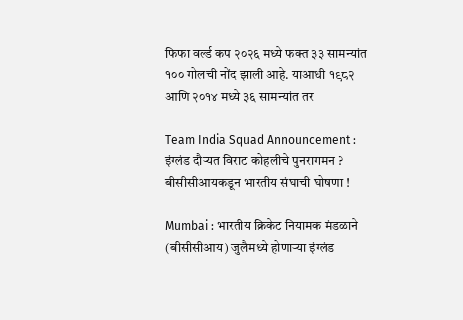फिफा वर्ल्ड कप २०२६ मध्ये फक्त ३३ सामन्यांत १०० गोलची नोंद झाली आहे. याआधी १९८२ आणि २०१४ मध्ये ३६ सामन्यांत तर

Team India Squad Announcement : इंग्लंड दौऱ्यत विराट कोहलीचे पुनरागमन ? बीसीसीआयकडून भारतीय संघाची घोषणा !

Mumbai : भारतीय क्रिकेट नियामक मंडळाने (बीसीसीआय) जुलैमध्ये होणाऱ्या इंग्लंड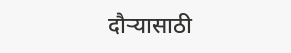दौऱ्यासाठी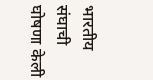भारतीय संघाची घोषणा केली